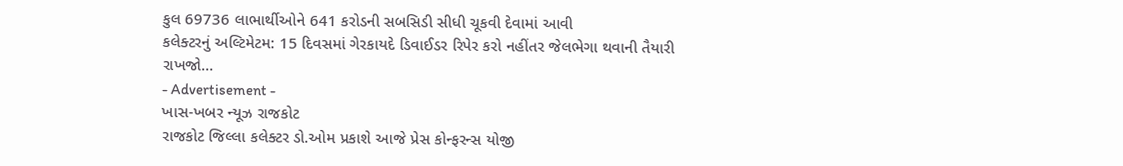કુલ 69736 લાભાર્થીઓને 641 કરોડની સબસિડી સીધી ચૂકવી દેવામાં આવી
કલેક્ટરનું અલ્ટિમેટમ: 15 દિવસમાં ગેરકાયદે ડિવાઈડર રિપેર કરો નહીંતર જેલભેગા થવાની તૈયારી રાખજો…
- Advertisement -
ખાસ-ખબર ન્યૂઝ રાજકોટ
રાજકોટ જિલ્લા કલેક્ટર ડો.ઓમ પ્રકાશે આજે પ્રેસ કોન્ફરન્સ યોજી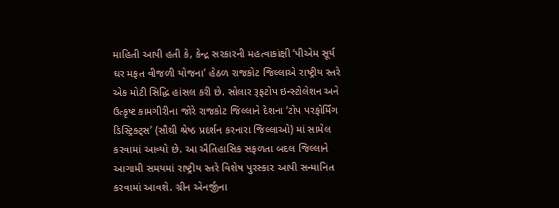માહિતી આપી હતી કે, કેન્દ્ર સરકારની મહત્વાકાંક્ષી ‘પીએમ સૂર્ય ઘર મફત વીજળી યોજના’ હેઠળ રાજકોટ જિલ્લાએ રાષ્ટ્રીય સ્તરે એક મોટી સિદ્ધિ હાંસલ કરી છે. સોલાર રૂફટોપ ઇન્સ્ટોલેશન અને ઉત્કૃષ્ટ કામગીરીના જોરે રાજકોટ જિલ્લાને દેશના ‘ટોપ પરફોર્મિંગ ડિસ્ટ્રિક્ટ્સ’ (સૌથી શ્રેષ્ઠ પ્રદર્શન કરનારા જિલ્લાઓ) માં સામેલ કરવામાં આવ્યો છે. આ ઐતિહાસિક સફળતા બદલ જિલ્લાને આગામી સમયમાં રાષ્ટ્રીય સ્તરે વિશેષ પુરસ્કાર આપી સન્માનિત કરવામાં આવશે. ગ્રીન એનર્જીના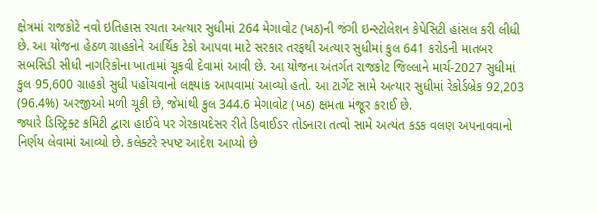ક્ષેત્રમાં રાજકોટે નવો ઇતિહાસ રચતા અત્યાર સુધીમાં 264 મેગાવોટ (ખઠ)ની જંગી ઇન્સ્ટોલેશન કેપેસિટી હાંસલ કરી લીધી છે. આ યોજના હેઠળ ગ્રાહકોને આર્થિક ટેકો આપવા માટે સરકાર તરફથી અત્યાર સુધીમાં કુલ 641 કરોડની માતબર સબસિડી સીધી નાગરિકોના ખાતામાં ચૂકવી દેવામાં આવી છે. આ યોજના અંતર્ગત રાજકોટ જિલ્લાને માર્ચ-2027 સુધીમાં કુલ 95,600 ગ્રાહકો સુધી પહોંચવાનો લક્ષ્યાંક આપવામાં આવ્યો હતો. આ ટાર્ગેટ સામે અત્યાર સુધીમાં રેકોર્ડબ્રેક 92,203 (96.4%) અરજીઓ મળી ચૂકી છે, જેમાંથી કુલ 344.6 મેગાવોટ (ખઠ) ક્ષમતા મંજૂર કરાઈ છે.
જ્યારે ડિસ્ટ્રિક્ટ કમિટી દ્વારા હાઈવે પર ગેરકાયદેસર રીતે ડિવાઈડર તોડનારા તત્વો સામે અત્યંત કડક વલણ અપનાવવાનો નિર્ણય લેવામાં આવ્યો છે. કલેક્ટરે સ્પષ્ટ આદેશ આપ્યો છે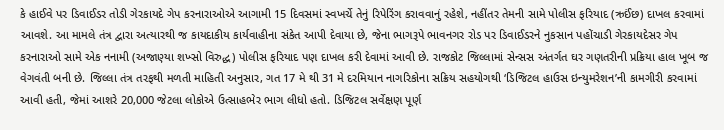કે હાઈવે પર ડિવાઈડર તોડી ગેરકાયદે ગેપ કરનારાઓએ આગામી 15 દિવસમાં સ્વખર્ચે તેનું રિપેરિંગ કરાવવાનું રહેશે, નહીંતર તેમની સામે પોલીસ ફરિયાદ (ઋઈંછ) દાખલ કરવામાં આવશે. આ મામલે તંત્ર દ્વારા અત્યારથી જ કાયદાકીય કાર્યવાહીના સંકેત આપી દેવાયા છે, જેના ભાગરૂપે ભાવનગર રોડ પર ડિવાઈડરને નુકસાન પહોંચાડી ગેરકાયદેસર ગેપ કરનારાઓ સામે એક નનામી (અજાણ્યા શખ્સો વિરુદ્ધ) પોલીસ ફરિયાદ પણ દાખલ કરી દેવામાં આવી છે. રાજકોટ જિલ્લામાં સેન્સસ અંતર્ગત ઘર ગણતરીની પ્રક્રિયા હાલ ખૂબ જ વેગવંતી બની છે. જિલ્લા તંત્ર તરફથી મળતી માહિતી અનુસાર, ગત 17 મે થી 31 મે દરમિયાન નાગરિકોના સક્રિય સહયોગથી ‘ડિજિટલ હાઉસ ઇન્યુમરેશન’ની કામગીરી કરવામાં આવી હતી, જેમાં આશરે 20,000 જેટલા લોકોએ ઉત્સાહભેર ભાગ લીધો હતો. ડિજિટલ સર્વેક્ષણ પૂર્ણ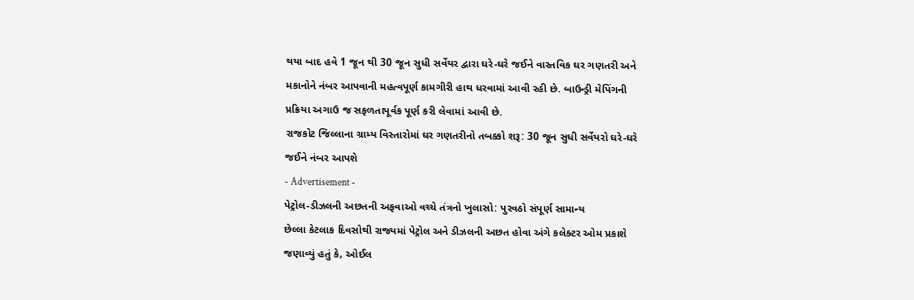થયા બાદ હવે 1 જૂન થી 30 જૂન સુધી સર્વેયર દ્વારા ઘરે-ઘરે જઈને વાસ્તવિક ઘર ગણતરી અને મકાનોને નંબર આપવાની મહત્વપૂર્ણ કામગીરી હાથ ધરવામાં આવી રહી છે. બાઉન્ડ્રી મેપિંગની પ્રક્રિયા અગાઉ જ સફળતાપૂર્વક પૂર્ણ કરી લેવામાં આવી છે.
રાજકોટ જિલ્લાના ગ્રામ્ય વિસ્તારોમાં ઘર ગણતરીનો તબક્કો શરૂ: 30 જૂન સુધી સર્વેયરો ઘરે-ઘરે જઈને નંબર આપશે
- Advertisement -
પેટ્રોલ-ડીઝલની અછતની અફવાઓ વચ્ચે તંત્રનો ખુલાસો: પુરવઠો સંપૂર્ણ સામાન્ય
છેલ્લા કેટલાક દિવસોથી રાજ્યમાં પેટ્રોલ અને ડીઝલની અછત હોવા અંગે કલેક્ટર ઓમ પ્રકાશે જણાવ્યું હતું કે, ઓઈલ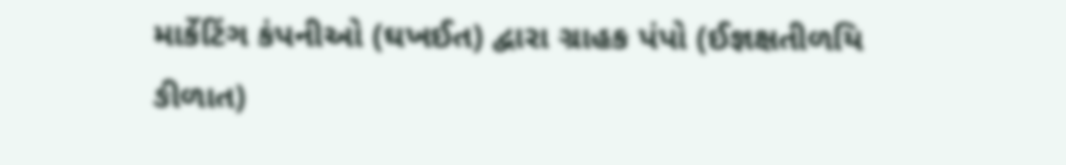માર્કેટિંગ કંપનીઓ (ઘખઈત) દ્વારા ગ્રાહક પંપો (ઈજ્ઞક્ષતીળયિ ઙીળાત)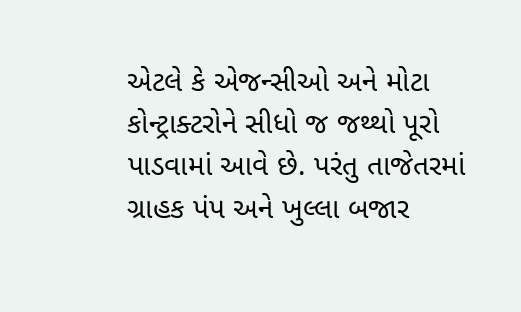એટલે કે એજન્સીઓ અને મોટા કોન્ટ્રાક્ટરોને સીધો જ જથ્થો પૂરો પાડવામાં આવે છે. પરંતુ તાજેતરમાં ગ્રાહક પંપ અને ખુલ્લા બજાર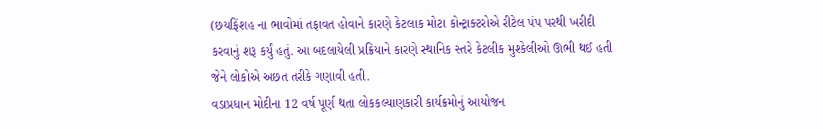(છયફિંશહ ના ભાવોમાં તફાવત હોવાને કારણે કેટલાક મોટા કોન્ટ્રાક્ટરોએ રીટેલ પંપ પરથી ખરીદી કરવાનું શરૂ કર્યું હતું. આ બદલાયેલી પ્રક્રિયાને કારણે સ્થાનિક સ્તરે કેટલીક મુશ્કેલીઓ ઊભી થઈ હતી જેને લોકોએ અછત તરીકે ગણાવી હતી.
વડાપ્રધાન મોદીના 12 વર્ષ પૂર્ણ થતા લોકકલ્યાણકારી કાર્યક્રમોનું આયોજન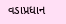વડાપ્રધાન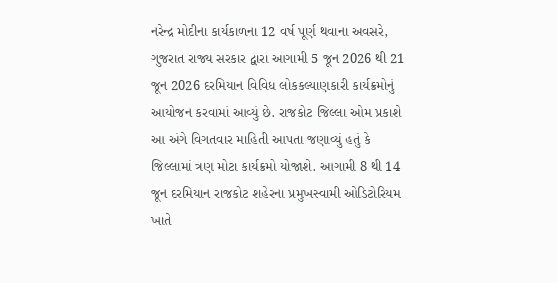નરેન્દ્ર મોદીના કાર્યકાળના 12 વર્ષ પૂર્ણ થવાના અવસરે, ગુજરાત રાજ્ય સરકાર દ્વારા આગામી 5 જૂન 2026 થી 21 જૂન 2026 દરમિયાન વિવિધ લોકકલ્યાણકારી કાર્યક્રમોનું આયોજન કરવામાં આવ્યું છે. રાજકોટ જિલ્લા ઓમ પ્રકાશે આ અંગે વિગતવાર માહિતી આપતા જણાવ્યું હતું કે જિલ્લામાં ત્રણ મોટા કાર્યક્રમો યોજાશે. આગામી 8 થી 14 જૂન દરમિયાન રાજકોટ શહેરના પ્રમુખસ્વામી ઓડિટોરિયમ ખાતે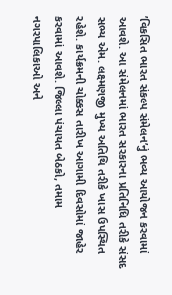’વિકસિત ભારત સંકલ્પ સંમેલન’નું ભવ્ય આયોજન કરવામાં આવશે. આ સંમેલનમાં ભારત સરકારના પ્રતિનિધિ તરીકે સંસદ સભ્ય એમ. લક્ષ્મણજી મુખ્ય અતિથિ તરીકે ખાસ ઉપસ્થિત રહેશે. કાર્યક્રમની ચોક્કસ તારીખ આગામી દિવસોમાં જાહેર કરવામાં આવશે. જિલ્લા પંચાયત બેઠકો, તમામ નગરપાલિકાઓ અને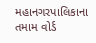મહાનગરપાલિકાના તમામ વોર્ડ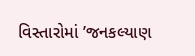વિસ્તારોમાં ’જનકલ્યાણ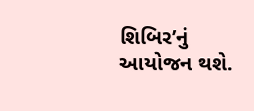શિબિર’નું આયોજન થશે.